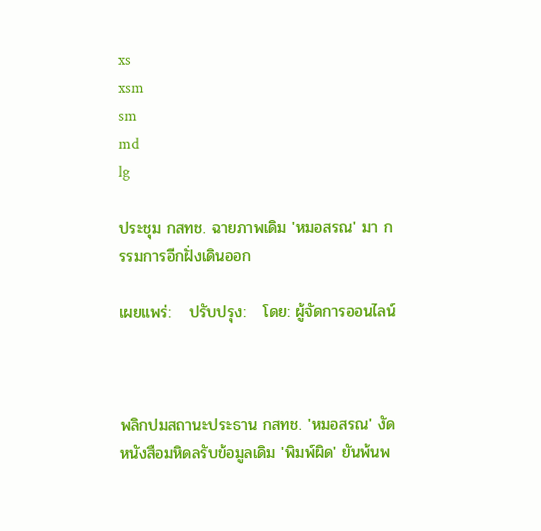xs
xsm
sm
md
lg

ประชุม กสทช. ฉายภาพเดิม 'หมอสรณ' มา กรรมการอีกฝั่งเดินออก

เผยแพร่:   ปรับปรุง:   โดย: ผู้จัดการออนไลน์



พลิกปมสถานะประธาน กสทช. 'หมอสรณ' งัดหนังสือมหิดลรับข้อมูลเดิม 'พิมพ์ผิด' ยันพ้นพ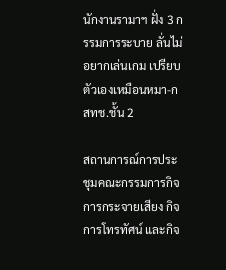นักงานรามาฯ ฝั่ง 3 กรรมการระบาย ลั่นไม่อยากเล่นเกม เปรียบตัวเองเหมือนหมา-กสทช.ชั้น 2

สถานการณ์การประชุมคณะกรรมการกิจการกระจายเสียง กิจการโทรทัศน์ และกิจ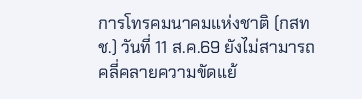การโทรคมนาคมแห่งชาติ (กสทช.) วันที่ 11 ส.ค.69 ยังไม่สามารถคลี่คลายความขัดแย้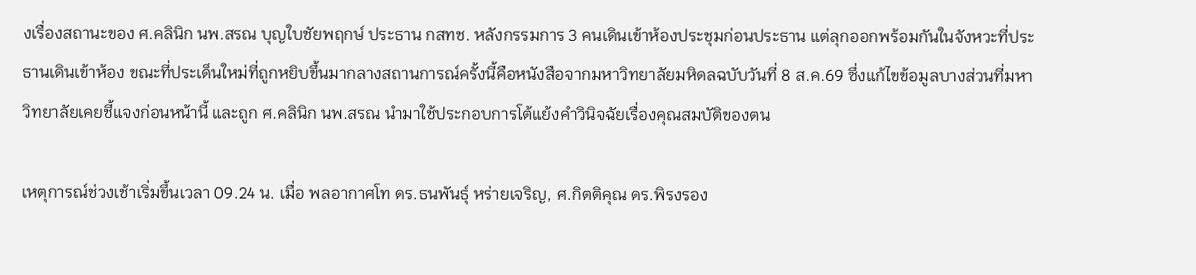งเรื่องสถานะของ ศ.คลินิก นพ.สรณ บุญใบชัยพฤกษ์ ประธาน กสทช. หลังกรรมการ 3 คนเดินเข้าห้องประชุมก่อนประธาน แต่ลุกออกพร้อมกันในจังหวะที่ประธานเดินเข้าห้อง ขณะที่ประเด็นใหม่ที่ถูกหยิบขึ้นมากลางสถานการณ์ครั้งนี้คือหนังสือจากมหาวิทยาลัยมหิดลฉบับวันที่ 8 ส.ค.69 ซึ่งแก้ไขข้อมูลบางส่วนที่มหาวิทยาลัยเคยชี้แจงก่อนหน้านี้ และถูก ศ.คลินิก นพ.สรณ นำมาใช้ประกอบการโต้แย้งคำวินิจฉัยเรื่องคุณสมบัติของตน

เหตุการณ์ช่วงเช้าเริ่มขึ้นเวลา 09.24 น. เมื่อ พลอากาศโท ดร.ธนพันธุ์ หร่ายเจริญ, ศ.กิตติคุณ ดร.พิรงรอง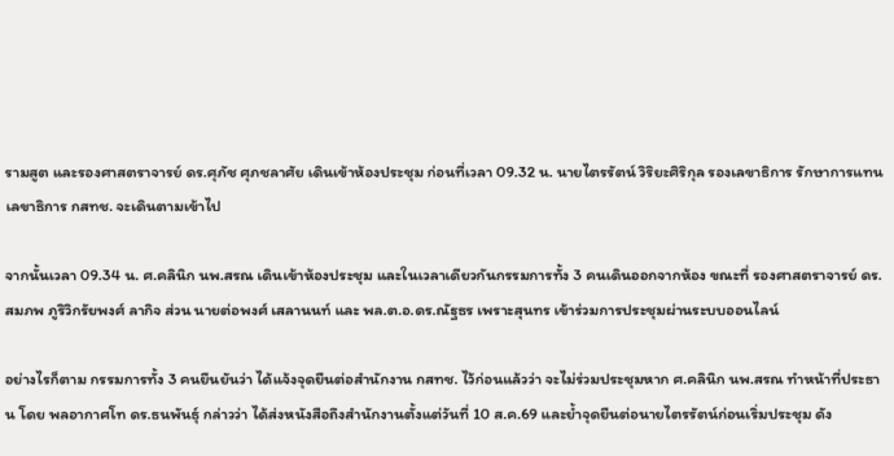รามสูต และรองศาสตราจารย์ ดร.ศุภัช ศุภชลาศัย เดินเข้าห้องประชุม ก่อนที่เวลา 09.32 น. นายไตรรัตน์ วิริยะศิริกุล รองเลขาธิการ รักษาการแทนเลขาธิการ กสทช. จะเดินตามเข้าไป

จากนั้นเวลา 09.34 น. ศ.คลินิก นพ.สรณ เดินเข้าห้องประชุม และในเวลาเดียวกันกรรมการทั้ง 3 คนเดินออกจากห้อง ขณะที่ รองศาสตราจารย์ ดร.สมภพ ภูริวิกรัยพงศ์ ลากิจ ส่วน นายต่อพงศ์ เสลานนท์ และ พล.ต.อ.ดร.ณัฐธร เพราะสุนทร เข้าร่วมการประชุมผ่านระบบออนไลน์

อย่างไรก็ตาม กรรมการทั้ง 3 คนยืนยันว่า ได้แจ้งจุดยืนต่อสำนักงาน กสทช. ไว้ก่อนแล้วว่า จะไม่ร่วมประชุมหาก ศ.คลินิก นพ.สรณ ทำหน้าที่ประธาน โดย พลอากาศโท ดร.ธนพันธุ์ กล่าวว่า ได้ส่งหนังสือถึงสำนักงานตั้งแต่วันที่ 10 ส.ค.69 และย้ำจุดยืนต่อนายไตรรัตน์ก่อนเริ่มประชุม ดัง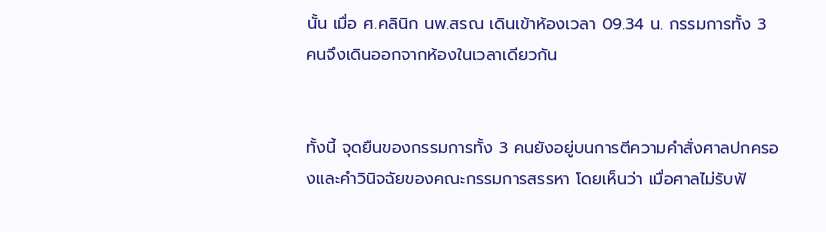นั้น เมื่อ ศ.คลินิก นพ.สรณ เดินเข้าห้องเวลา 09.34 น. กรรมการทั้ง 3 คนจึงเดินออกจากห้องในเวลาเดียวกัน


ทั้งนี้ จุดยืนของกรรมการทั้ง 3 คนยังอยู่บนการตีความคำสั่งศาลปกครองและคำวินิจฉัยของคณะกรรมการสรรหา โดยเห็นว่า เมื่อศาลไม่รับฟ้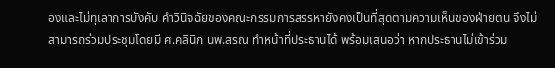องและไม่ทุเลาการบังคับ คำวินิจฉัยของคณะกรรมการสรรหายังคงเป็นที่สุดตามความเห็นของฝ่ายตน จึงไม่สามารถร่วมประชุมโดยมี ศ.คลินิก นพ.สรณ ทำหน้าที่ประธานได้ พร้อมเสนอว่า หากประธานไม่เข้าร่วม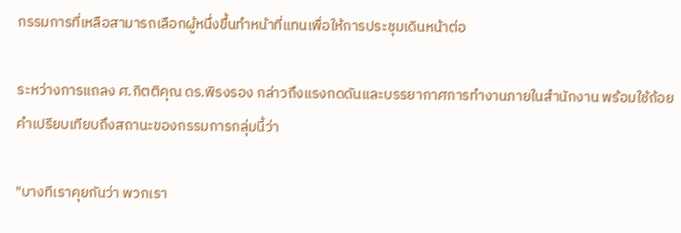กรรมการที่เหลือสามารถเลือกผู้หนึ่งขึ้นทำหน้าที่แทนเพื่อให้การประชุมเดินหน้าต่อ

ระหว่างการแถลง ศ.กิตติคุณ ดร.พิรงรอง กล่าวถึงแรงกดดันและบรรยากาศการทำงานภายในสำนักงาน พร้อมใช้ถ้อยคำเปรียบเทียบถึงสถานะของกรรมการกลุ่มนี้ว่า

"บางทีเราคุยกันว่า พวกเรา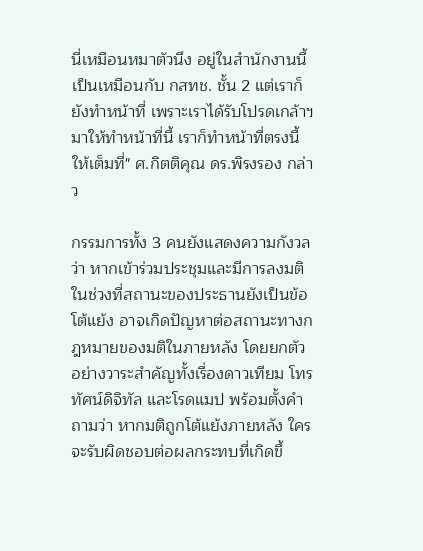นี่เหมือนหมาตัวนึง อยู่ในสำนักงานนี้เป็นเหมือนกับ กสทช. ชั้น 2 แต่เราก็ยังทำหน้าที่ เพราะเราได้รับโปรดเกล้าฯ มาให้ทำหน้าที่นี้ เราก็ทำหน้าที่ตรงนี้ให้เต็มที่" ศ.กิตติคุณ ดร.พิรงรอง กล่าว

กรรมการทั้ง 3 คนยังแสดงความกังวลว่า หากเข้าร่วมประชุมและมีการลงมติในช่วงที่สถานะของประธานยังเป็นข้อโต้แย้ง อาจเกิดปัญหาต่อสถานะทางกฎหมายของมติในภายหลัง โดยยกตัวอย่างวาระสำคัญทั้งเรื่องดาวเทียม โทรทัศน์ดิจิทัล และโรดแมป พร้อมตั้งคำถามว่า หากมติถูกโต้แย้งภายหลัง ใครจะรับผิดชอบต่อผลกระทบที่เกิดขึ้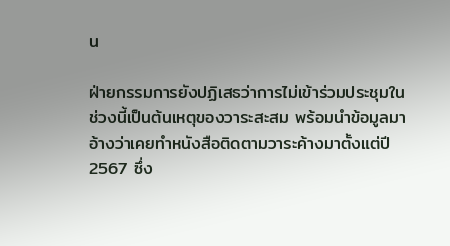น

ฝ่ายกรรมการยังปฏิเสธว่าการไม่เข้าร่วมประชุมในช่วงนี้เป็นต้นเหตุของวาระสะสม พร้อมนำข้อมูลมาอ้างว่าเคยทำหนังสือติดตามวาระค้างมาตั้งแต่ปี 2567 ซึ่ง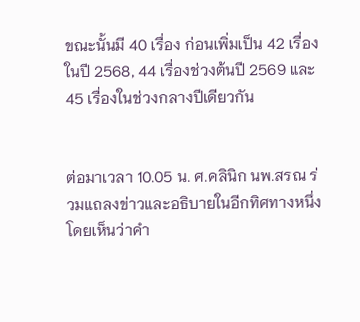ขณะนั้นมี 40 เรื่อง ก่อนเพิ่มเป็น 42 เรื่องในปี 2568, 44 เรื่องช่วงต้นปี 2569 และ 45 เรื่องในช่วงกลางปีเดียวกัน


ต่อมาเวลา 10.05 น. ศ.คลินิก นพ.สรณ ร่วมแถลงข่าวและอธิบายในอีกทิศทางหนึ่ง โดยเห็นว่าคำ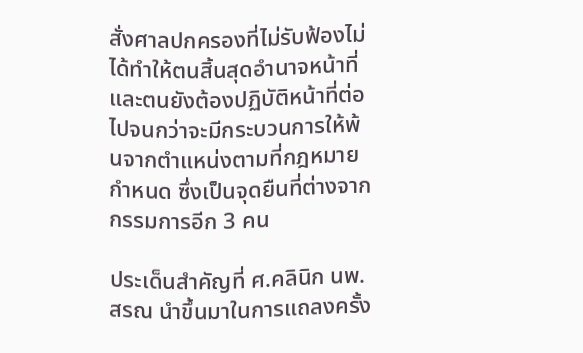สั่งศาลปกครองที่ไม่รับฟ้องไม่ได้ทำให้ตนสิ้นสุดอำนาจหน้าที่ และตนยังต้องปฏิบัติหน้าที่ต่อไปจนกว่าจะมีกระบวนการให้พ้นจากตำแหน่งตามที่กฎหมายกำหนด ซึ่งเป็นจุดยืนที่ต่างจากกรรมการอีก 3 คน

ประเด็นสำคัญที่ ศ.คลินิก นพ.สรณ นำขึ้นมาในการแถลงครั้ง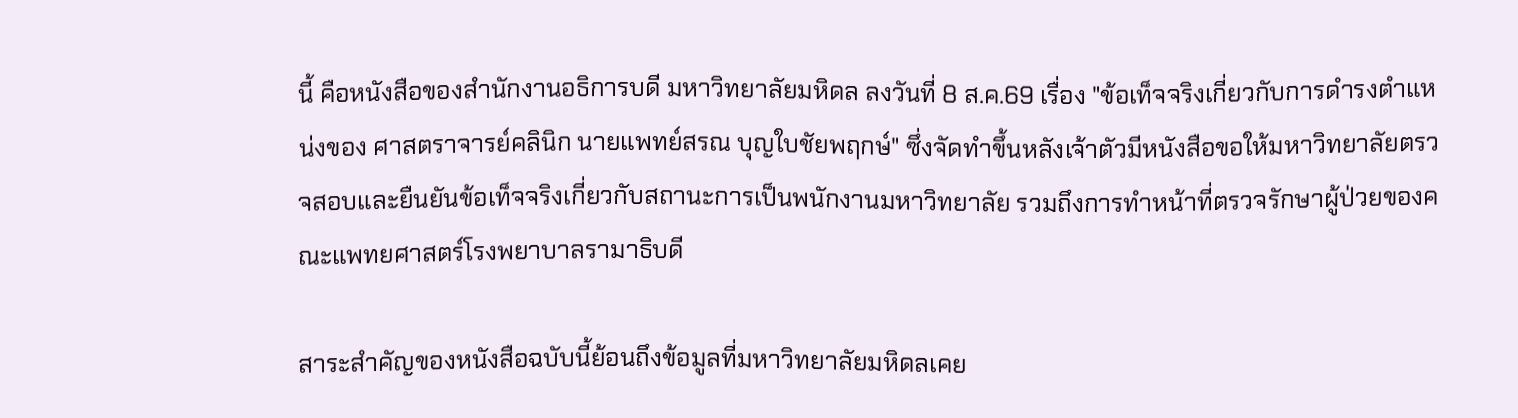นี้ คือหนังสือของสำนักงานอธิการบดี มหาวิทยาลัยมหิดล ลงวันที่ 8 ส.ค.69 เรื่อง "ข้อเท็จจริงเกี่ยวกับการดำรงตำแหน่งของ ศาสตราจารย์คลินิก นายแพทย์สรณ บุญใบชัยพฤกษ์" ซึ่งจัดทำขึ้นหลังเจ้าตัวมีหนังสือขอให้มหาวิทยาลัยตรวจสอบและยืนยันข้อเท็จจริงเกี่ยวกับสถานะการเป็นพนักงานมหาวิทยาลัย รวมถึงการทำหน้าที่ตรวจรักษาผู้ป่วยของคณะแพทยศาสตร์โรงพยาบาลรามาธิบดี

สาระสำคัญของหนังสือฉบับนี้ย้อนถึงข้อมูลที่มหาวิทยาลัยมหิดลเคย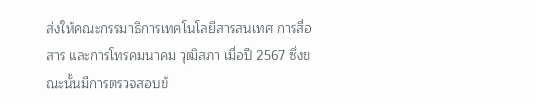ส่งให้คณะกรรมาธิการเทคโนโลยีสารสนเทศ การสื่อสาร และการโทรคมนาคม วุฒิสภา เมื่อปี 2567 ซึ่งขณะนั้นมีการตรวจสอบข้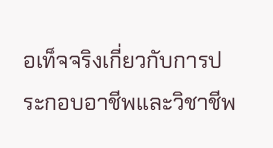อเท็จจริงเกี่ยวกับการประกอบอาชีพและวิชาชีพ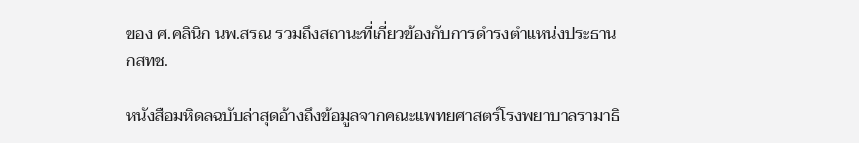ของ ศ.คลินิก นพ.สรณ รวมถึงสถานะที่เกี่ยวข้องกับการดำรงตำแหน่งประธาน กสทช.

หนังสือมหิดลฉบับล่าสุดอ้างถึงข้อมูลจากคณะแพทยศาสตร์โรงพยาบาลรามาธิ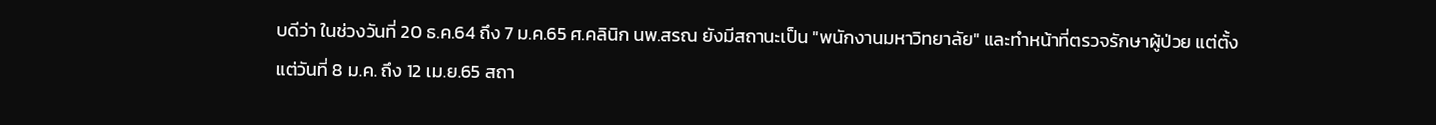บดีว่า ในช่วงวันที่ 20 ธ.ค.64 ถึง 7 ม.ค.65 ศ.คลินิก นพ.สรณ ยังมีสถานะเป็น "พนักงานมหาวิทยาลัย" และทำหน้าที่ตรวจรักษาผู้ป่วย แต่ตั้งแต่วันที่ 8 ม.ค. ถึง 12 เม.ย.65 สถา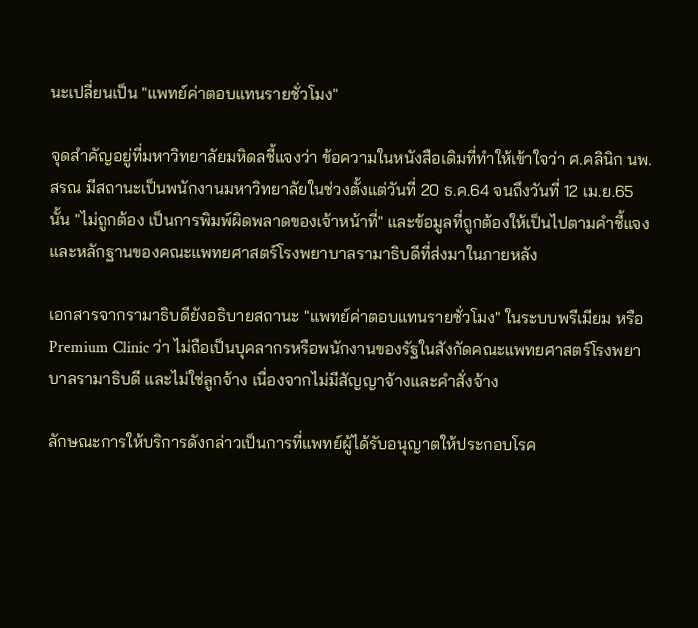นะเปลี่ยนเป็น "แพทย์ค่าตอบแทนรายชั่วโมง"

จุดสำคัญอยู่ที่มหาวิทยาลัยมหิดลชี้แจงว่า ข้อความในหนังสือเดิมที่ทำให้เข้าใจว่า ศ.คลินิก นพ.สรณ มีสถานะเป็นพนักงานมหาวิทยาลัยในช่วงตั้งแต่วันที่ 20 ธ.ค.64 จนถึงวันที่ 12 เม.ย.65 นั้น "ไม่ถูกต้อง เป็นการพิมพ์ผิดพลาดของเจ้าหน้าที่" และข้อมูลที่ถูกต้องให้เป็นไปตามคำชี้แจงและหลักฐานของคณะแพทยศาสตร์โรงพยาบาลรามาธิบดีที่ส่งมาในภายหลัง

เอกสารจากรามาธิบดียังอธิบายสถานะ "แพทย์ค่าตอบแทนรายชั่วโมง" ในระบบพรีเมียม หรือ Premium Clinic ว่า ไม่ถือเป็นบุคลากรหรือพนักงานของรัฐในสังกัดคณะแพทยศาสตร์โรงพยาบาลรามาธิบดี และไม่ใช่ลูกจ้าง เนื่องจากไม่มีสัญญาจ้างและคำสั่งจ้าง

ลักษณะการให้บริการดังกล่าวเป็นการที่แพทย์ผู้ได้รับอนุญาตให้ประกอบโรค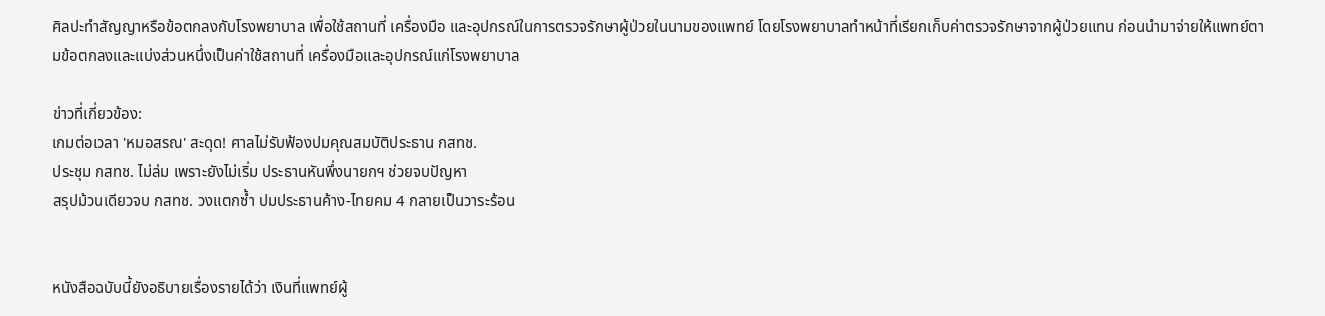ศิลปะทำสัญญาหรือข้อตกลงกับโรงพยาบาล เพื่อใช้สถานที่ เครื่องมือ และอุปกรณ์ในการตรวจรักษาผู้ป่วยในนามของแพทย์ โดยโรงพยาบาลทำหน้าที่เรียกเก็บค่าตรวจรักษาจากผู้ป่วยแทน ก่อนนำมาจ่ายให้แพทย์ตามข้อตกลงและแบ่งส่วนหนึ่งเป็นค่าใช้สถานที่ เครื่องมือและอุปกรณ์แก่โรงพยาบาล

ข่าวที่เกี่ยวข้อง:
เกมต่อเวลา 'หมอสรณ' สะดุด! ศาลไม่รับฟ้องปมคุณสมบัติประธาน กสทช.
ประชุม กสทช. ไม่ล่ม เพราะยังไม่เริ่ม ประธานหันพึ่งนายกฯ ช่วยจบปัญหา
สรุปม้วนเดียวจบ กสทช. วงแตกซ้ำ ปมประธานค้าง-ไทยคม 4 กลายเป็นวาระร้อน


หนังสือฉบับนี้ยังอธิบายเรื่องรายได้ว่า เงินที่แพทย์ผู้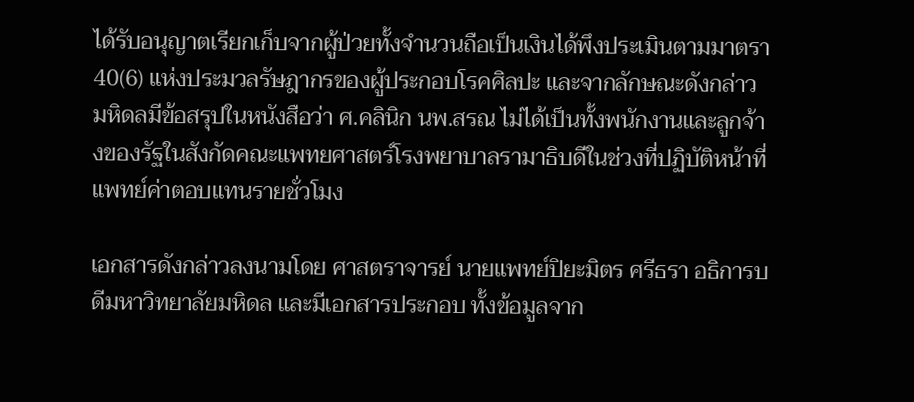ได้รับอนุญาตเรียกเก็บจากผู้ป่วยทั้งจำนวนถือเป็นเงินได้พึงประเมินตามมาตรา 40(6) แห่งประมวลรัษฎากรของผู้ประกอบโรคศิลปะ และจากลักษณะดังกล่าว มหิดลมีข้อสรุปในหนังสือว่า ศ.คลินิก นพ.สรณ ไม่ได้เป็นทั้งพนักงานและลูกจ้างของรัฐในสังกัดคณะแพทยศาสตร์โรงพยาบาลรามาธิบดีในช่วงที่ปฏิบัติหน้าที่แพทย์ค่าตอบแทนรายชั่วโมง

เอกสารดังกล่าวลงนามโดย ศาสตราจารย์ นายแพทย์ปิยะมิตร ศรีธรา อธิการบดีมหาวิทยาลัยมหิดล และมีเอกสารประกอบ ทั้งข้อมูลจาก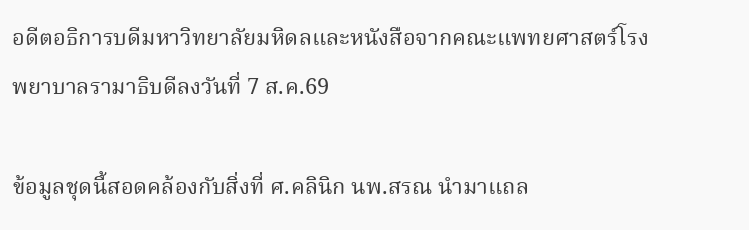อดีตอธิการบดีมหาวิทยาลัยมหิดลและหนังสือจากคณะแพทยศาสตร์โรงพยาบาลรามาธิบดีลงวันที่ 7 ส.ค.69

ข้อมูลชุดนี้สอดคล้องกับสิ่งที่ ศ.คลินิก นพ.สรณ นำมาแถล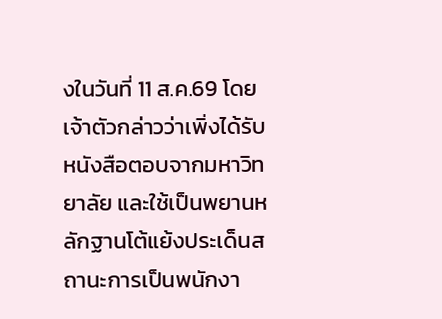งในวันที่ 11 ส.ค.69 โดยเจ้าตัวกล่าวว่าเพิ่งได้รับหนังสือตอบจากมหาวิทยาลัย และใช้เป็นพยานหลักฐานโต้แย้งประเด็นสถานะการเป็นพนักงา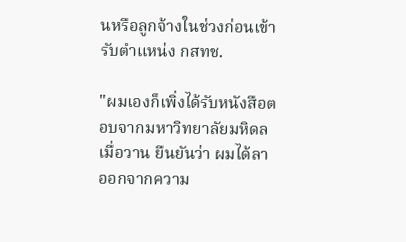นหรือลูกจ้างในช่วงก่อนเข้ารับตำแหน่ง กสทช.

"ผมเองก็เพิ่งได้รับหนังสือตอบจากมหาวิทยาลัยมหิดลเมื่อวาน ยืนยันว่า ผมได้ลาออกจากความ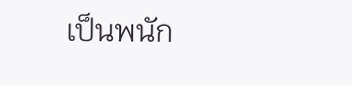เป็นพนัก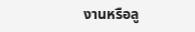งานหรือลู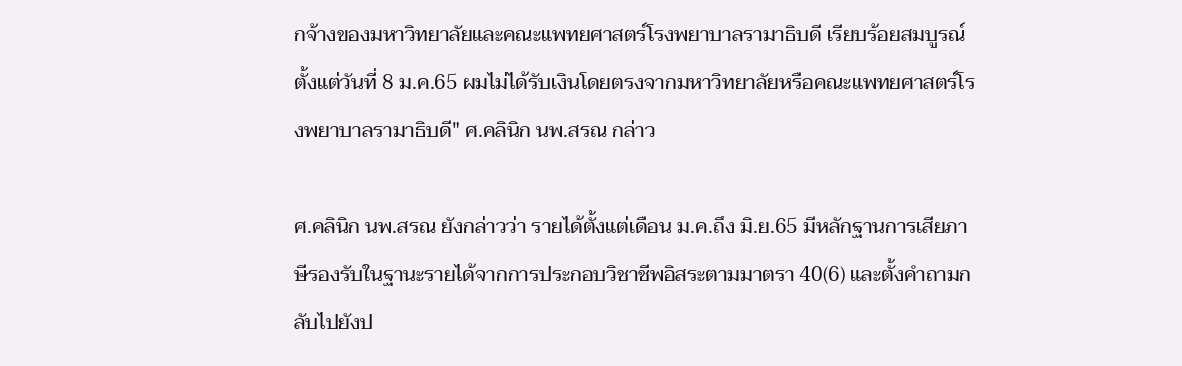กจ้างของมหาวิทยาลัยและคณะแพทยศาสตร์โรงพยาบาลรามาธิบดี เรียบร้อยสมบูรณ์ตั้งแต่วันที่ 8 ม.ค.65 ผมไม่ได้รับเงินโดยตรงจากมหาวิทยาลัยหรือคณะแพทยศาสตร์โรงพยาบาลรามาธิบดี" ศ.คลินิก นพ.สรณ กล่าว

ศ.คลินิก นพ.สรณ ยังกล่าวว่า รายได้ตั้งแต่เดือน ม.ค.ถึง มิ.ย.65 มีหลักฐานการเสียภาษีรองรับในฐานะรายได้จากการประกอบวิชาชีพอิสระตามมาตรา 40(6) และตั้งคำถามกลับไปยังป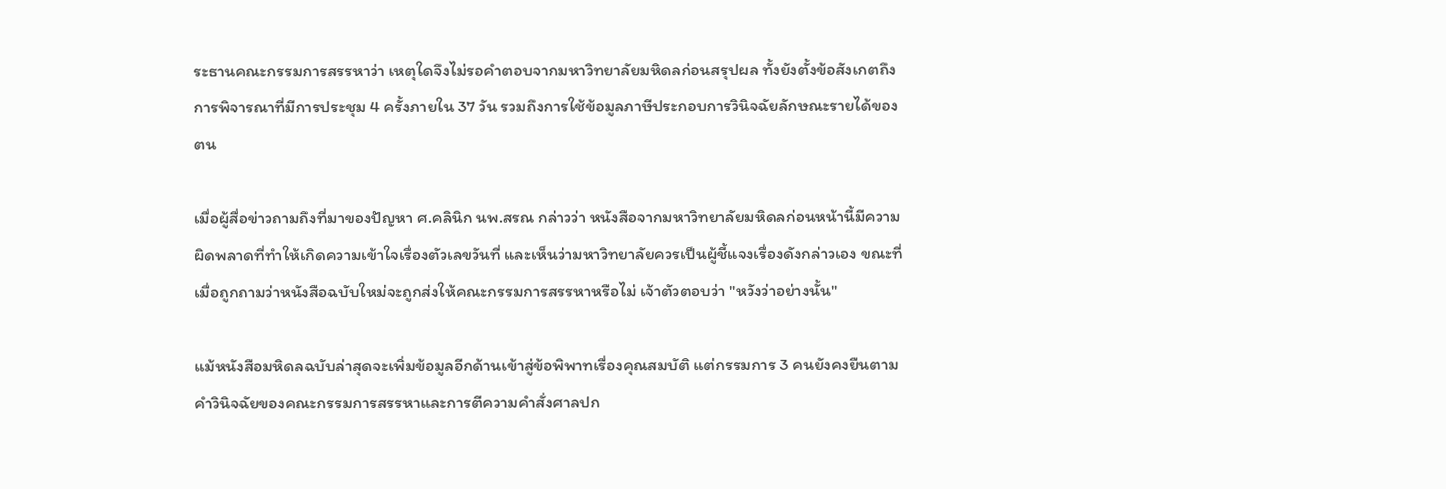ระธานคณะกรรมการสรรหาว่า เหตุใดจึงไม่รอคำตอบจากมหาวิทยาลัยมหิดลก่อนสรุปผล ทั้งยังตั้งข้อสังเกตถึงการพิจารณาที่มีการประชุม 4 ครั้งภายใน 37 วัน รวมถึงการใช้ข้อมูลภาษีประกอบการวินิจฉัยลักษณะรายได้ของตน

เมื่อผู้สื่อข่าวถามถึงที่มาของปัญหา ศ.คลินิก นพ.สรณ กล่าวว่า หนังสือจากมหาวิทยาลัยมหิดลก่อนหน้านี้มีความผิดพลาดที่ทำให้เกิดความเข้าใจเรื่องตัวเลขวันที่ และเห็นว่ามหาวิทยาลัยควรเป็นผู้ชี้แจงเรื่องดังกล่าวเอง ขณะที่เมื่อถูกถามว่าหนังสือฉบับใหม่จะถูกส่งให้คณะกรรมการสรรหาหรือไม่ เจ้าตัวตอบว่า "หวังว่าอย่างนั้น"

แม้หนังสือมหิดลฉบับล่าสุดจะเพิ่มข้อมูลอีกด้านเข้าสู่ข้อพิพาทเรื่องคุณสมบัติ แต่กรรมการ 3 คนยังคงยืนตามคำวินิจฉัยของคณะกรรมการสรรหาและการตีความคำสั่งศาลปก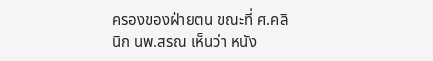ครองของฝ่ายตน ขณะที่ ศ.คลินิก นพ.สรณ เห็นว่า หนัง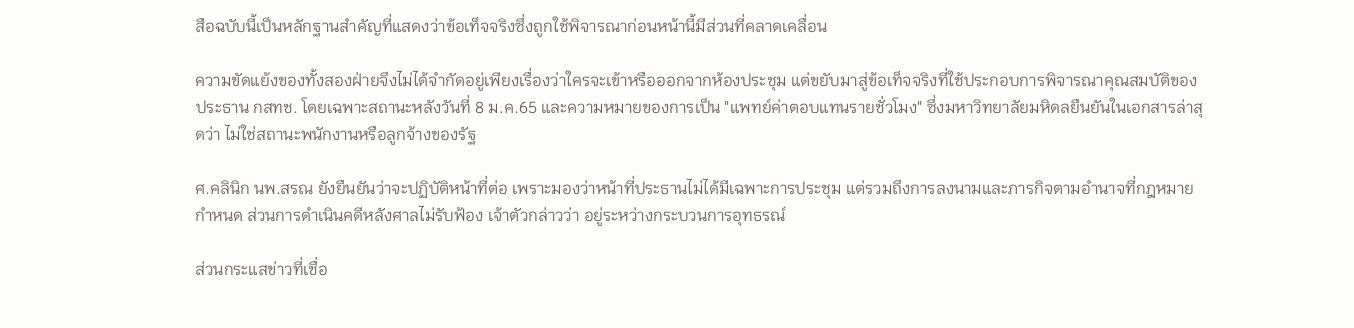สือฉบับนี้เป็นหลักฐานสำคัญที่แสดงว่าข้อเท็จจริงซึ่งถูกใช้พิจารณาก่อนหน้านี้มีส่วนที่คลาดเคลื่อน

ความขัดแย้งของทั้งสองฝ่ายจึงไม่ได้จำกัดอยู่เพียงเรื่องว่าใครจะเข้าหรือออกจากห้องประชุม แต่ขยับมาสู่ข้อเท็จจริงที่ใช้ประกอบการพิจารณาคุณสมบัติของประธาน กสทช. โดยเฉพาะสถานะหลังวันที่ 8 ม.ค.65 และความหมายของการเป็น "แพทย์ค่าตอบแทนรายชั่วโมง" ซึ่งมหาวิทยาลัยมหิดลยืนยันในเอกสารล่าสุดว่า ไม่ใช่สถานะพนักงานหรือลูกจ้างของรัฐ

ศ.คลินิก นพ.สรณ ยังยืนยันว่าจะปฏิบัติหน้าที่ต่อ เพราะมองว่าหน้าที่ประธานไม่ได้มีเฉพาะการประชุม แต่รวมถึงการลงนามและภารกิจตามอำนาจที่กฎหมายกำหนด ส่วนการดำเนินคดีหลังศาลไม่รับฟ้อง เจ้าตัวกล่าวว่า อยู่ระหว่างกระบวนการอุทธรณ์

ส่วนกระแสข่าวที่เชื่อ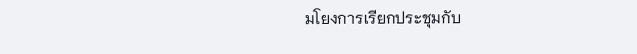มโยงการเรียกประชุมกับ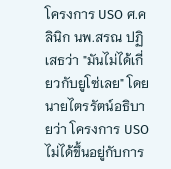โครงการ USO ศ.คลินิก นพ.สรณ ปฏิเสธว่า "มันไม่ได้เกี่ยวกับยูโซ่เลย" โดยนายไตรรัตน์อธิบายว่า โครงการ USO ไม่ได้ขึ้นอยู่กับการ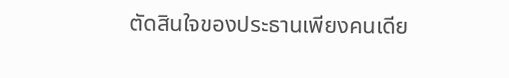ตัดสินใจของประธานเพียงคนเดีย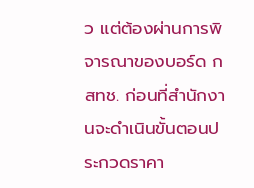ว แต่ต้องผ่านการพิจารณาของบอร์ด กสทช. ก่อนที่สำนักงานจะดำเนินขั้นตอนประกวดราคา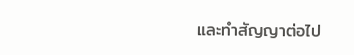และทำสัญญาต่อไป